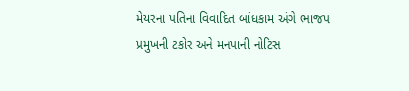મેયરના પતિના વિવાદિત બાંધકામ અંગે ભાજપ પ્રમુખની ટકોર અને મનપાની નોટિસ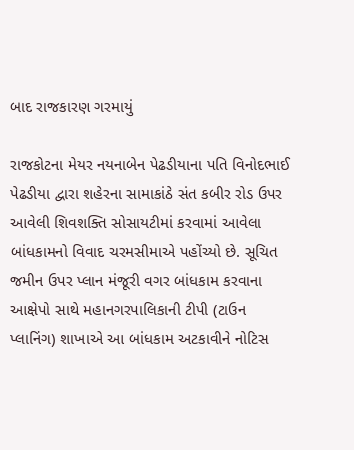બાદ રાજકારણ ગરમાયું

રાજકોટના મેયર નયનાબેન પેઢડીયાના પતિ વિનોદભાઈ પેઢડીયા દ્વારા શહેરના સામાકાંઠે સંત કબીર રોડ ઉપર આવેલી શિવશક્તિ સોસાયટીમાં કરવામાં આવેલા બાંધકામનો વિવાદ ચરમસીમાએ પહોંચ્યો છે. સૂચિત જમીન ઉપર પ્લાન મંજૂરી વગર બાંધકામ કરવાના આક્ષેપો સાથે મહાનગરપાલિકાની ટીપી (ટાઉન પ્લાનિંગ) શાખાએ આ બાંધકામ અટકાવીને નોટિસ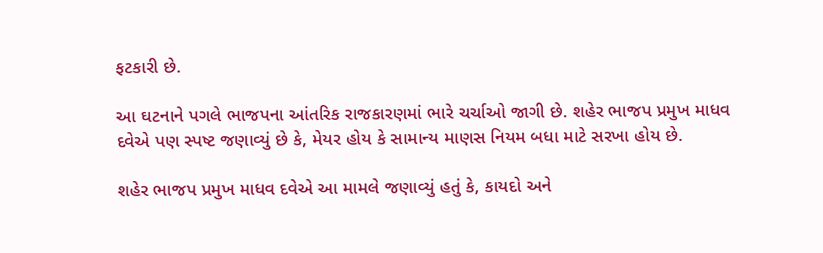ફટકારી છે.

આ ઘટનાને પગલે ભાજપના આંતરિક રાજકારણમાં ભારે ચર્ચાઓ જાગી છે. શહેર ભાજપ પ્રમુખ માધવ દવેએ પણ સ્પષ્ટ જણાવ્યું છે કે, મેયર હોય કે સામાન્ય માણસ નિયમ બધા માટે સરખા હોય છે.

શહેર ભાજપ પ્રમુખ માધવ દવેએ આ મામલે જણાવ્યું હતું કે, કાયદો અને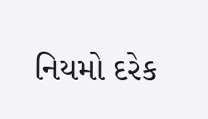નિયમો દરેક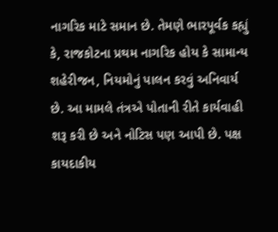નાગરિક માટે સમાન છે. તેમણે ભારપૂર્વક કહ્યું કે, રાજકોટના પ્રથમ નાગરિક હોય કે સામાન્ય શહેરીજન, નિયમોનું પાલન કરવું અનિવાર્ય છે. આ મામલે તંત્રએ પોતાની રીતે કાર્યવાહી શરૂ કરી છે અને નોટિસ પણ આપી છે. પક્ષ કાયદાકીય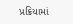પ્રક્રિયામાં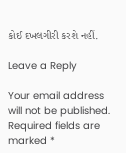કોઈ દખલગીરી કરશે નહીં.

Leave a Reply

Your email address will not be published. Required fields are marked *